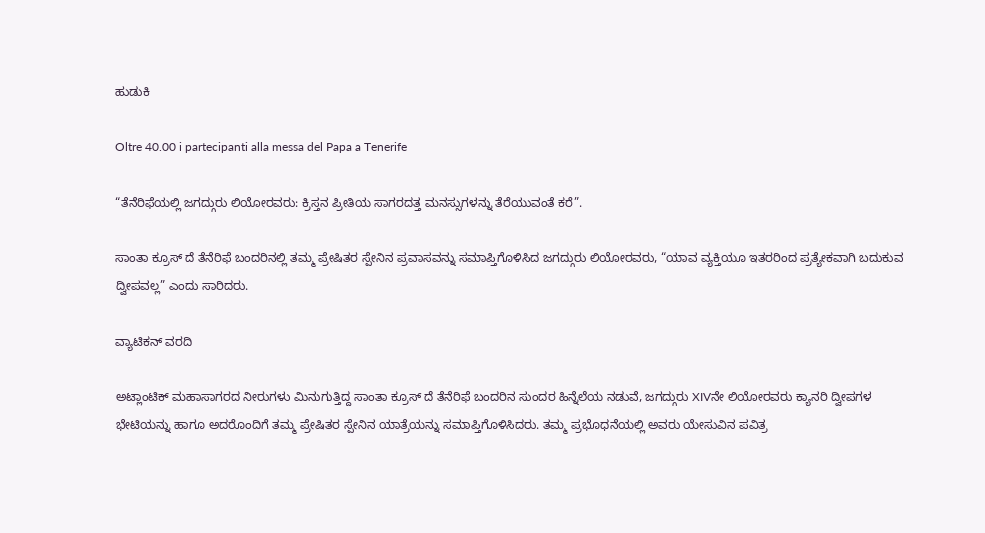ಹುಡುಕಿ

Oltre 40.00 i partecipanti alla messa del Papa a Tenerife

“ತೆನೆರಿಫೆಯಲ್ಲಿ ಜಗದ್ಗುರು ಲಿಯೋರವರು: ಕ್ರಿಸ್ತನ ಪ್ರೀತಿಯ ಸಾಗರದತ್ತ ಮನಸ್ಸುಗಳನ್ನು ತೆರೆಯುವಂತೆ ಕರೆ”.

ಸಾಂತಾ ಕ್ರೂಸ್ ದೆ ತೆನೆರಿಫೆ ಬಂದರಿನಲ್ಲಿ ತಮ್ಮ ಪ್ರೇಷಿತರ ಸ್ಪೇನಿನ ಪ್ರವಾಸವನ್ನು ಸಮಾಪ್ತಿಗೊಳಿಸಿದ ಜಗದ್ಗುರು ಲಿಯೋರವರು, “ಯಾವ ವ್ಯಕ್ತಿಯೂ ಇತರರಿಂದ ಪ್ರತ್ಯೇಕವಾಗಿ ಬದುಕುವ ದ್ವೀಪವಲ್ಲ” ಎಂದು ಸಾರಿದರು.

ವ್ಯಾಟಿಕನ್ ವರದಿ

ಅಟ್ಲಾಂಟಿಕ್ ಮಹಾಸಾಗರದ ನೀರುಗಳು ಮಿನುಗುತ್ತಿದ್ದ ಸಾಂತಾ ಕ್ರೂಸ್ ದೆ ತೆನೆರಿಫೆ ಬಂದರಿನ ಸುಂದರ ಹಿನ್ನೆಲೆಯ ನಡುವೆ, ಜಗದ್ಗುರು XIVನೇ ಲಿಯೋರವರು ಕ್ಯಾನರಿ ದ್ವೀಪಗಳ ಭೇಟಿಯನ್ನು ಹಾಗೂ ಅದರೊಂದಿಗೆ ತಮ್ಮ ಪ್ರೇಷಿತರ ಸ್ಪೇನಿನ ಯಾತ್ರೆಯನ್ನು ಸಮಾಪ್ತಿಗೊಳಿಸಿದರು. ತಮ್ಮ ಪ್ರಭೊಧನೆಯಲ್ಲಿ ಅವರು ಯೇಸುವಿನ ಪವಿತ್ರ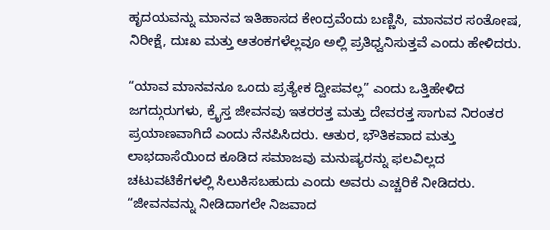ಹೃದಯವನ್ನು ಮಾನವ ಇತಿಹಾಸದ ಕೇಂದ್ರವೆಂದು ಬಣ್ಣಿಸಿ, ಮಾನವರ ಸಂತೋಷ, ನಿರೀಕ್ಷೆ, ದುಃಖ ಮತ್ತು ಆತಂಕಗಳೆಲ್ಲವೂ ಅಲ್ಲಿ ಪ್ರತಿಧ್ವನಿಸುತ್ತವೆ ಎಂದು ಹೇಳಿದರು.

“ಯಾವ ಮಾನವನೂ ಒಂದು ಪ್ರತ್ಯೇಕ ದ್ವೀಪವಲ್ಲ” ಎಂದು ಒತ್ತಿಹೇಳಿದ ಜಗದ್ಗುರುಗಳು, ಕ್ರೈಸ್ತ ಜೀವನವು ಇತರರತ್ತ ಮತ್ತು ದೇವರತ್ತ ಸಾಗುವ ನಿರಂತರ ಪ್ರಯಾಣವಾಗಿದೆ ಎಂದು ನೆನಪಿಸಿದರು. ಆತುರ, ಭೌತಿಕವಾದ ಮತ್ತು ಲಾಭದಾಸೆಯಿಂದ ಕೂಡಿದ ಸಮಾಜವು ಮನುಷ್ಯರನ್ನು ಫಲವಿಲ್ಲದ ಚಟುವಟಿಕೆಗಳಲ್ಲಿ ಸಿಲುಕಿಸಬಹುದು ಎಂದು ಅವರು ಎಚ್ಚರಿಕೆ ನೀಡಿದರು. “ಜೀವನವನ್ನು ನೀಡಿದಾಗಲೇ ನಿಜವಾದ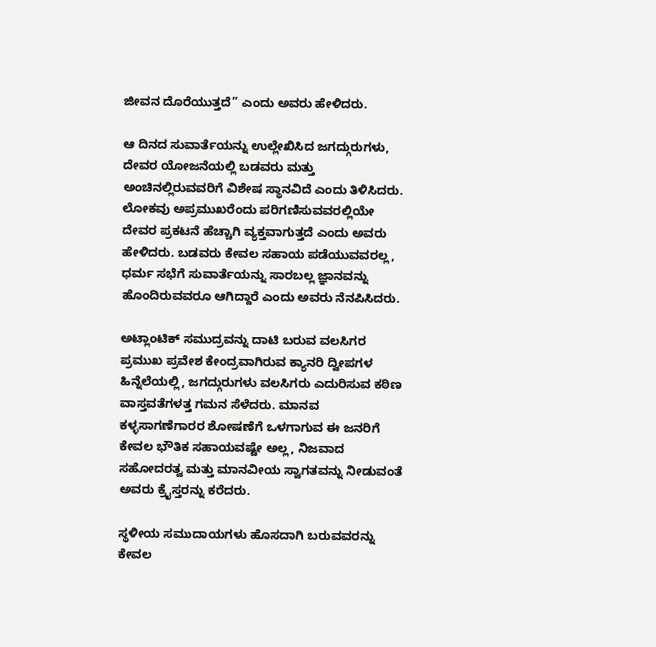ಜೀವನ ದೊರೆಯುತ್ತದೆ” ಎಂದು ಅವರು ಹೇಳಿದರು.

ಆ ದಿನದ ಸುವಾರ್ತೆಯನ್ನು ಉಲ್ಲೇಖಿಸಿದ ಜಗದ್ಗುರುಗಳು, ದೇವರ ಯೋಜನೆಯಲ್ಲಿ ಬಡವರು ಮತ್ತು ಅಂಚಿನಲ್ಲಿರುವವರಿಗೆ ವಿಶೇಷ ಸ್ಥಾನವಿದೆ ಎಂದು ತಿಳಿಸಿದರು. ಲೋಕವು ಅಪ್ರಮುಖರೆಂದು ಪರಿಗಣಿಸುವವರಲ್ಲಿಯೇ ದೇವರ ಪ್ರಕಟನೆ ಹೆಚ್ಚಾಗಿ ವ್ಯಕ್ತವಾಗುತ್ತದೆ ಎಂದು ಅವರು ಹೇಳಿದರು. ಬಡವರು ಕೇವಲ ಸಹಾಯ ಪಡೆಯುವವರಲ್ಲ, ಧರ್ಮ ಸಭೆಗೆ ಸುವಾರ್ತೆಯನ್ನು ಸಾರಬಲ್ಲ ಜ್ಞಾನವನ್ನು ಹೊಂದಿರುವವರೂ ಆಗಿದ್ದಾರೆ ಎಂದು ಅವರು ನೆನಪಿಸಿದರು.

ಅಟ್ಲಾಂಟಿಕ್ ಸಮುದ್ರವನ್ನು ದಾಟಿ ಬರುವ ವಲಸಿಗರ ಪ್ರಮುಖ ಪ್ರವೇಶ ಕೇಂದ್ರವಾಗಿರುವ ಕ್ಯಾನರಿ ದ್ವೀಪಗಳ ಹಿನ್ನೆಲೆಯಲ್ಲಿ, ಜಗದ್ಗುರುಗಳು ವಲಸಿಗರು ಎದುರಿಸುವ ಕಠಿಣ ವಾಸ್ತವತೆಗಳತ್ತ ಗಮನ ಸೆಳೆದರು. ಮಾನವ ಕಳ್ಳಸಾಗಣೆಗಾರರ ಶೋಷಣೆಗೆ ಒಳಗಾಗುವ ಈ ಜನರಿಗೆ ಕೇವಲ ಭೌತಿಕ ಸಹಾಯವಷ್ಟೇ ಅಲ್ಲ, ನಿಜವಾದ ಸಹೋದರತ್ವ ಮತ್ತು ಮಾನವೀಯ ಸ್ವಾಗತವನ್ನು ನೀಡುವಂತೆ ಅವರು ಕ್ರೈಸ್ತರನ್ನು ಕರೆದರು.

ಸ್ಥಳೀಯ ಸಮುದಾಯಗಳು ಹೊಸದಾಗಿ ಬರುವವರನ್ನು ಕೇವಲ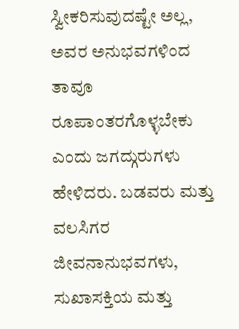ಸ್ವೀಕರಿಸುವುದಷ್ಟೇ ಅಲ್ಲ, ಅವರ ಅನುಭವಗಳಿಂದ ತಾವೂ ರೂಪಾಂತರಗೊಳ್ಳಬೇಕು ಎಂದು ಜಗದ್ಗುರುಗಳು ಹೇಳಿದರು. ಬಡವರು ಮತ್ತು ವಲಸಿಗರ ಜೀವನಾನುಭವಗಳು, ಸುಖಾಸಕ್ತಿಯ ಮತ್ತು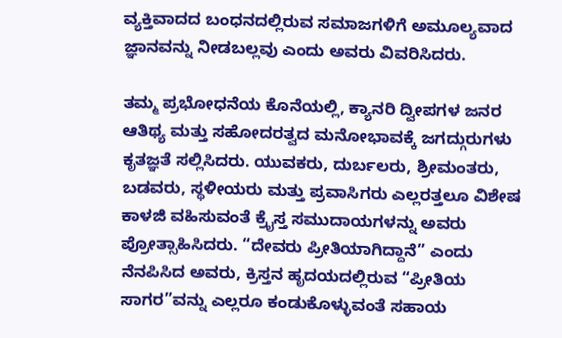ವ್ಯಕ್ತಿವಾದದ ಬಂಧನದಲ್ಲಿರುವ ಸಮಾಜಗಳಿಗೆ ಅಮೂಲ್ಯವಾದ ಜ್ಞಾನವನ್ನು ನೀಡಬಲ್ಲವು ಎಂದು ಅವರು ವಿವರಿಸಿದರು.

ತಮ್ಮ ಪ್ರಭೋಧನೆಯ ಕೊನೆಯಲ್ಲಿ, ಕ್ಯಾನರಿ ದ್ವೀಪಗಳ ಜನರ ಆತಿಥ್ಯ ಮತ್ತು ಸಹೋದರತ್ವದ ಮನೋಭಾವಕ್ಕೆ ಜಗದ್ಗುರುಗಳು ಕೃತಜ್ಞತೆ ಸಲ್ಲಿಸಿದರು. ಯುವಕರು, ದುರ್ಬಲರು, ಶ್ರೀಮಂತರು, ಬಡವರು, ಸ್ಥಳೀಯರು ಮತ್ತು ಪ್ರವಾಸಿಗರು ಎಲ್ಲರತ್ತಲೂ ವಿಶೇಷ ಕಾಳಜಿ ವಹಿಸುವಂತೆ ಕ್ರೈಸ್ತ ಸಮುದಾಯಗಳನ್ನು ಅವರು ಪ್ರೋತ್ಸಾಹಿಸಿದರು. “ದೇವರು ಪ್ರೀತಿಯಾಗಿದ್ದಾನೆ” ಎಂದು ನೆನಪಿಸಿದ ಅವರು, ಕ್ರಿಸ್ತನ ಹೃದಯದಲ್ಲಿರುವ “ಪ್ರೀತಿಯ ಸಾಗರ”ವನ್ನು ಎಲ್ಲರೂ ಕಂಡುಕೊಳ್ಳುವಂತೆ ಸಹಾಯ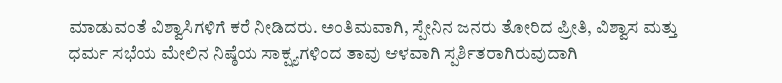ಮಾಡುವಂತೆ ವಿಶ್ವಾಸಿಗಳಿಗೆ ಕರೆ ನೀಡಿದರು. ಅಂತಿಮವಾಗಿ, ಸ್ಪೇನಿನ ಜನರು ತೋರಿದ ಪ್ರೀತಿ, ವಿಶ್ವಾಸ ಮತ್ತು ಧರ್ಮ ಸಭೆಯ ಮೇಲಿನ ನಿಷ್ಠೆಯ ಸಾಕ್ಷ್ಯಗಳಿಂದ ತಾವು ಆಳವಾಗಿ ಸ್ಪರ್ಶಿತರಾಗಿರುವುದಾಗಿ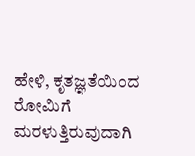ಹೇಳಿ, ಕೃತಜ್ಞತೆಯಿಂದ ರೋಮಿಗೆ ಮರಳುತ್ತಿರುವುದಾಗಿ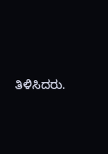ತಿಳಿಸಿದರು.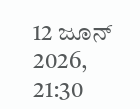12 ಜೂನ್ 2026, 21:30